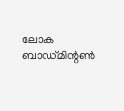ലോക ബാഡ്മിന്റണ്‍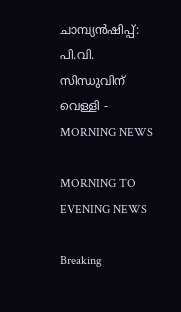ചാമ്പ്യന്‍ഷിപ്പ്: പി.വി. സിന്ധുവിന് വെള്ളി - MORNING NEWS

MORNING TO EVENING NEWS

Breaking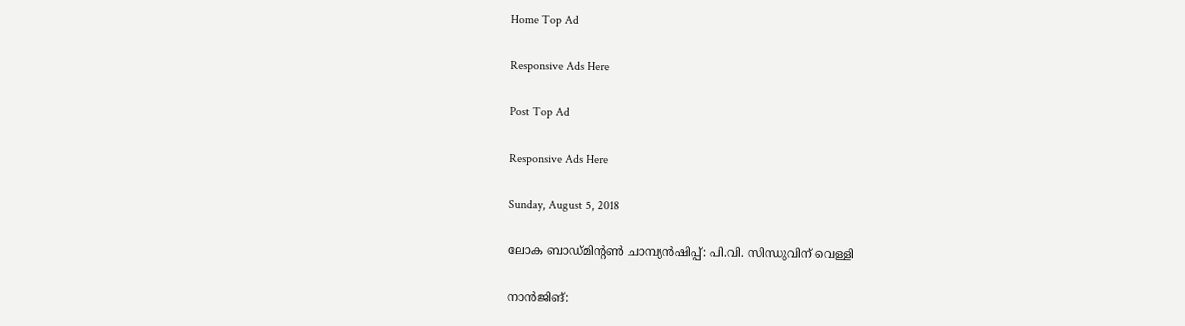Home Top Ad

Responsive Ads Here

Post Top Ad

Responsive Ads Here

Sunday, August 5, 2018

ലോക ബാഡ്മിന്റണ്‍ ചാമ്പ്യന്‍ഷിപ്പ്: പി.വി. സിന്ധുവിന് വെള്ളി

നാന്‍ജിങ്: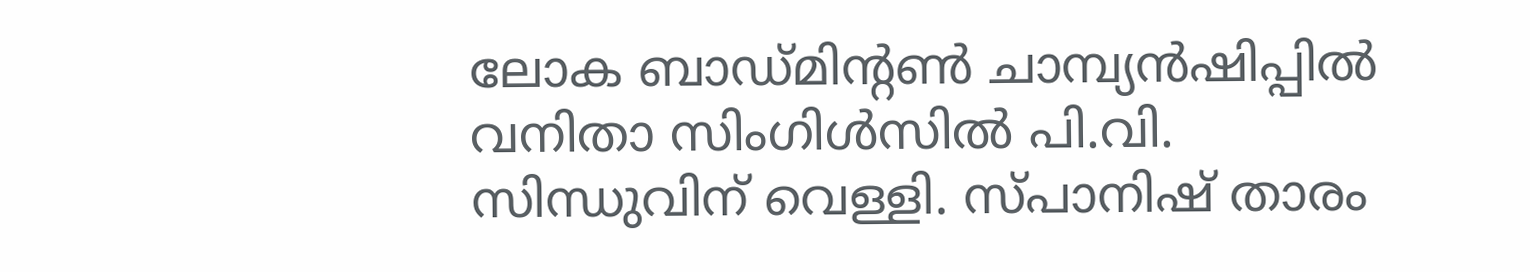ലോക ബാഡ്മിന്റണ്‍ ചാമ്പ്യന്‍ഷിപ്പില്‍ വനിതാ സിംഗിള്‍സില്‍ പി.വി. സിന്ധുവിന് വെള്ളി. സ്പാനിഷ് താരം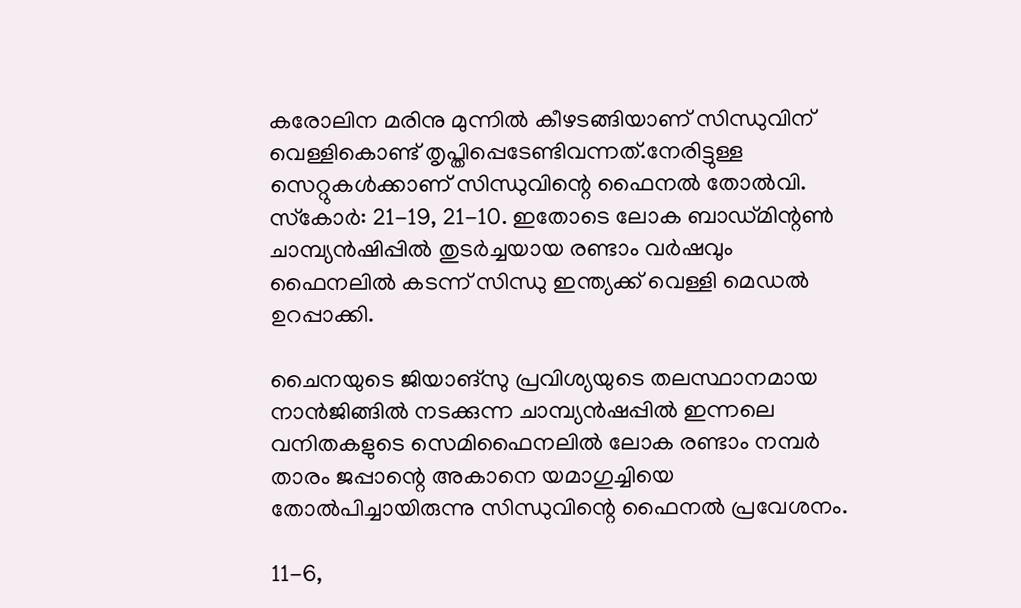കരോലിന മരിനു മുന്നില്‍ കീഴടങ്ങിയാണ് സിന്ധുവിന് വെള്ളികൊണ്ട് തൃപ്തിപ്പെടേണ്ടിവന്നത്.നേരിട്ടുള്ള സെറ്റുകള്‍ക്കാണ് സിന്ധുവിന്റെ ഫൈനല്‍ തോല്‍വി. സ്‌കോര്‍: 21-19, 21-10. ഇതോടെ ലോക ബാഡ്മിന്റണ്‍ ചാമ്പ്യന്‍ഷിപ്പില്‍ തുടര്‍ച്ചയായ രണ്ടാം വര്‍ഷവും ഫൈനലില്‍ കടന്ന് സിന്ധു ഇന്ത്യക്ക് വെള്ളി മെഡല്‍ ഉറപ്പാക്കി.

ചൈനയുടെ ജിയാങ്‌സു പ്രവിശ്യയുടെ തലസ്ഥാനമായ നാന്‍ജിങ്ങില്‍ നടക്കുന്ന ചാമ്പ്യന്‍ഷപ്പില്‍ ഇന്നലെ വനിതകളുടെ സെമിഫൈനലില്‍ ലോക രണ്ടാം നമ്പര്‍ താരം ജപ്പാന്റെ അകാനെ യമാഗുച്ചിയെ തോല്‍പിച്ചായിരുന്നു സിന്ധുവിന്റെ ഫൈനല്‍ പ്രവേശനം.

11-6,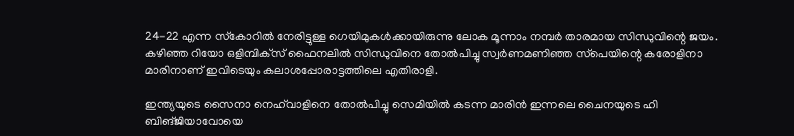24-22 എന്ന സ്‌കോറില്‍ നേരിട്ടുള്ള ഗെയിമുകള്‍ക്കായിരുന്നു ലോക മൂന്നാം നമ്പര്‍ താരമായ സിന്ധുവിന്റെ ജയം. കഴിഞ്ഞ റിയോ ഒളിമ്പിക്‌സ് ഫൈനലില്‍ സിന്ധുവിനെ തോല്‍പിച്ചു സ്വര്‍ണമണിഞ്ഞ സ്‌പെയിന്റെ കരോളിനാ മാരിനാണ് ഇവിടെയും കലാശപ്പോരാട്ടത്തിലെ എതിരാളി.

ഇന്ത്യയുടെ സൈനാ നെഹ്‌വാളിനെ തോല്‍പിച്ചു സെമിയില്‍ കടന്ന മാരിന്‍ ഇന്നലെ ചൈനയുടെ ഹി ബിങ്ജിയാവോയെ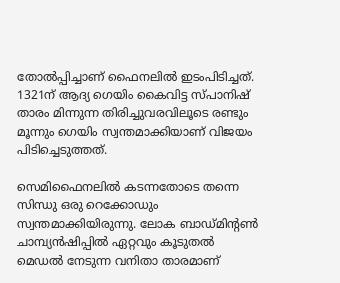തോല്‍പ്പിച്ചാണ് ഫൈനലില്‍ ഇടംപിടിച്ചത്. 1321ന് ആദ്യ ഗെയിം കൈവിട്ട സ്പാനിഷ് താരം മിന്നുന്ന തിരിച്ചുവരവിലൂടെ രണ്ടും മൂന്നും ഗെയിം സ്വന്തമാക്കിയാണ് വിജയം പിടിച്ചെടുത്തത്.

സെമിഫൈനലില്‍ കടന്നതോടെ തന്നെ സിന്ധു ഒരു റെക്കോഡും സ്വന്തമാക്കിയിരുന്നു. ലോക ബാഡ്മിന്റണ്‍ ചാമ്പ്യന്‍ഷിപ്പില്‍ ഏറ്റവും കൂടുതല്‍ മെഡല്‍ നേടുന്ന വനിതാ താരമാണ്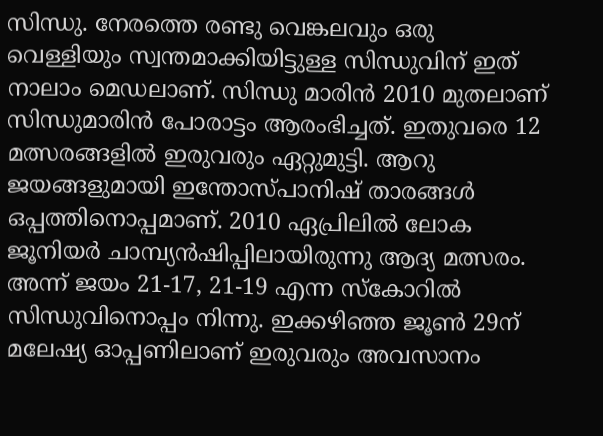സിന്ധു. നേരത്തെ രണ്ടു വെങ്കലവും ഒരു വെള്ളിയും സ്വന്തമാക്കിയിട്ടുള്ള സിന്ധുവിന് ഇത് നാലാം മെഡലാണ്. സിന്ധു മാരിന്‍ 2010 മുതലാണ് സിന്ധുമാരിന്‍ പോരാട്ടം ആരംഭിച്ചത്. ഇതുവരെ 12 മത്സരങ്ങളില്‍ ഇരുവരും ഏറ്റുമുട്ടി. ആറു ജയങ്ങളുമായി ഇന്തോസ്പാനിഷ് താരങ്ങള്‍ ഒപ്പത്തിനൊപ്പമാണ്. 2010 ഏപ്രിലില്‍ ലോക ജൂനിയര്‍ ചാമ്പ്യന്‍ഷിപ്പിലായിരുന്നു ആദ്യ മത്സരം. അന്ന് ജയം 21-17, 21-19 എന്ന സ്‌കോറില്‍ സിന്ധുവിനൊപ്പം നിന്നു. ഇക്കഴിഞ്ഞ ജൂണ്‍ 29ന് മലേഷ്യ ഓപ്പണിലാണ് ഇരുവരും അവസാനം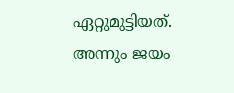ഏറ്റുമുട്ടിയത്. അന്നും ജയം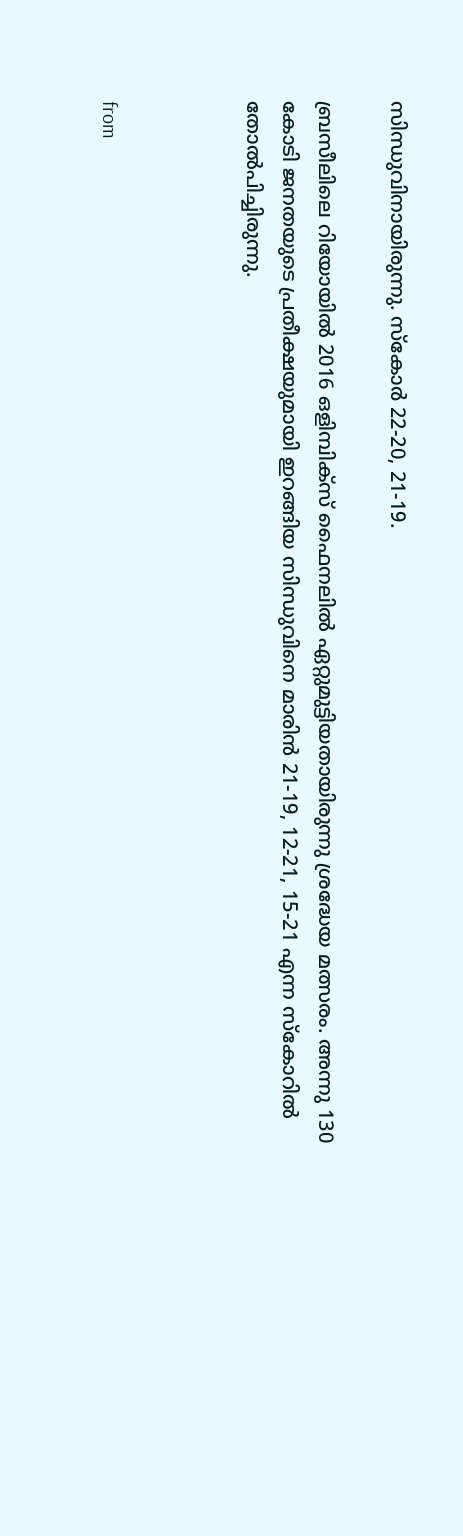സിന്ധുവിനായിരുന്നു. സ്‌കോര്‍ 22-20, 21-19.

ബ്രസീലിലെ റിയോയില്‍ 2016 ഒളിമ്പിക്‌സ് ഫൈനലില്‍ ഏറ്റുമുട്ടിയതായിരുന്നു ശ്രദ്ധേയ മത്സരം. അന്നു 130 കോടി ജനതയുടെ പ്രതീക്ഷയുമായി ഇറങ്ങിയ സിന്ധുവിനെ മാരിന്‍ 21-19, 12-21, 15-21 എന്ന സ്‌കോറില്‍ തോല്‍പിച്ചിരുന്നു.



from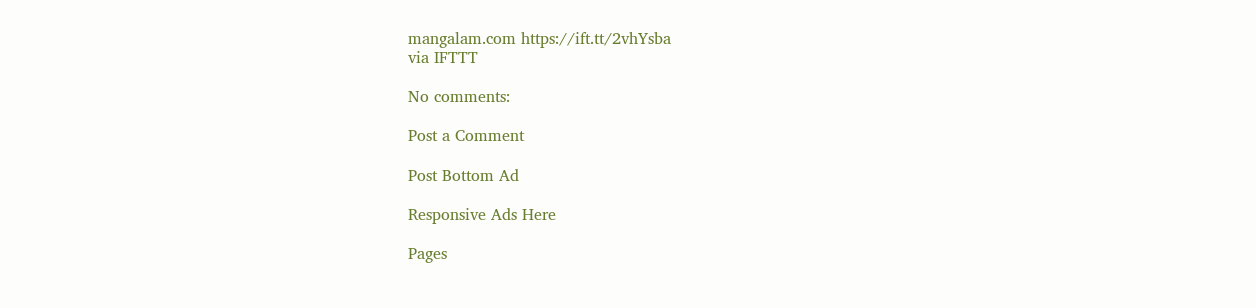mangalam.com https://ift.tt/2vhYsba
via IFTTT

No comments:

Post a Comment

Post Bottom Ad

Responsive Ads Here

Pages